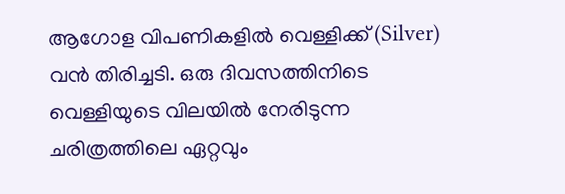ആഗോള വിപണികളിൽ വെള്ളിക്ക് (Silver) വൻ തിരിച്ചടി. ഒരു ദിവസത്തിനിടെ വെള്ളിയുടെ വിലയിൽ നേരിടുന്ന ചരിത്രത്തിലെ ഏറ്റവും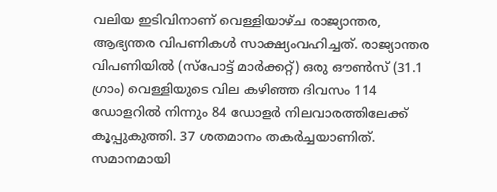വലിയ ഇടിവിനാണ് വെള്ളിയാഴ്ച രാജ്യാന്തര, ആഭ്യന്തര വിപണികൾ സാക്ഷ്യംവഹിച്ചത്. രാജ്യാന്തര വിപണിയിൽ (സ്പോട്ട് മാർക്കറ്റ്) ഒരു ഔൺസ് (31.1 ഗ്രാം) വെള്ളിയുടെ വില കഴിഞ്ഞ ദിവസം 114 ഡോളറിൽ നിന്നും 84 ഡോളർ നിലവാരത്തിലേക്ക് കൂപ്പുകുത്തി. 37 ശതമാനം തകർച്ചയാണിത്.
സമാനമായി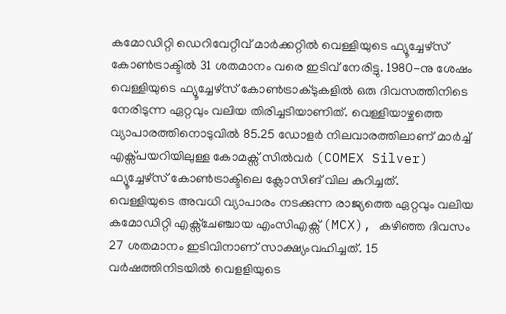കമോഡിറ്റി ഡെറിവേറ്റീവ് മാർക്കറ്റിൽ വെള്ളിയുടെ ഫ്യൂച്ചേഴ്സ് കോൺട്രാക്ടിൽ 31 ശതമാനം വരെ ഇടിവ് നേരിട്ടു. 1980-നു ശേഷം വെള്ളിയുടെ ഫ്യൂച്ചേഴ്സ് കോൺട്രാക്ടുകളിൽ ഒരു ദിവസത്തിനിടെ നേരിടുന്ന ഏറ്റവും വലിയ തിരിച്ചടിയാണിത്. വെള്ളിയാഴ്ചത്തെ വ്യാപാരത്തിനൊടുവിൽ 85.25 ഡോളർ നിലവാരത്തിലാണ് മാർച്ച് എക്സ്പയറിയിലുള്ള കോമക്സ് സിൽവർ (COMEX Silver) ഫ്യൂച്ചേഴ്സ് കോൺട്രാക്ടിലെ ക്ലോസിങ് വില കുറിച്ചത്.
വെള്ളിയുടെ അവധി വ്യാപാരം നടക്കുന്ന രാജ്യത്തെ ഏറ്റവും വലിയ കമോഡിറ്റി എക്സ്ചേഞ്ചായ എംസിഎക്സ് (MCX), കഴിഞ്ഞ ദിവസം 27 ശതമാനം ഇടിവിനാണ് സാക്ഷ്യംവഹിച്ചത്. 15 വർഷത്തിനിടയിൽ വെളളിയുടെ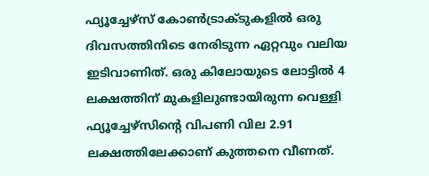ഫ്യൂച്ചേഴ്സ് കോൺട്രാക്ടുകളിൽ ഒരു ദിവസത്തിനിടെ നേരിടുന്ന ഏറ്റവും വലിയ ഇടിവാണിത്. ഒരു കിലോയുടെ ലോട്ടിൽ 4 ലക്ഷത്തിന് മുകളിലുണ്ടായിരുന്ന വെള്ളി ഫ്യൂച്ചേഴ്സിന്റെ വിപണി വില 2.91 ലക്ഷത്തിലേക്കാണ് കുത്തനെ വീണത്.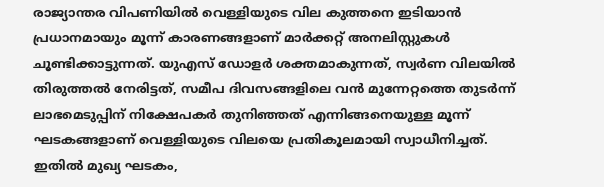രാജ്യാന്തര വിപണിയിൽ വെള്ളിയുടെ വില കുത്തനെ ഇടിയാൻ പ്രധാനമായും മൂന്ന് കാരണങ്ങളാണ് മാർക്കറ്റ് അനലിസ്റ്റുകൾ ചൂണ്ടിക്കാട്ടുന്നത്. യുഎസ് ഡോളർ ശക്തമാകുന്നത്, സ്വർണ വിലയിൽ തിരുത്തൽ നേരിട്ടത്, സമീപ ദിവസങ്ങളിലെ വൻ മുന്നേറ്റത്തെ തുടർന്ന് ലാഭമെടുപ്പിന് നിക്ഷേപകർ തുനിഞ്ഞത് എന്നിങ്ങനെയുള്ള മൂന്ന് ഘടകങ്ങളാണ് വെള്ളിയുടെ വിലയെ പ്രതികൂലമായി സ്വാധീനിച്ചത്.
ഇതിൽ മുഖ്യ ഘടകം,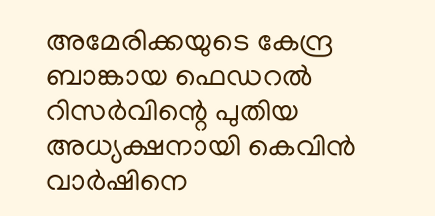അമേരിക്കയുടെ കേന്ദ്ര ബാങ്കായ ഫെഡറൽ റിസർവിന്റെ പുതിയ അധ്യക്ഷനായി കെവിൻ വാർഷിനെ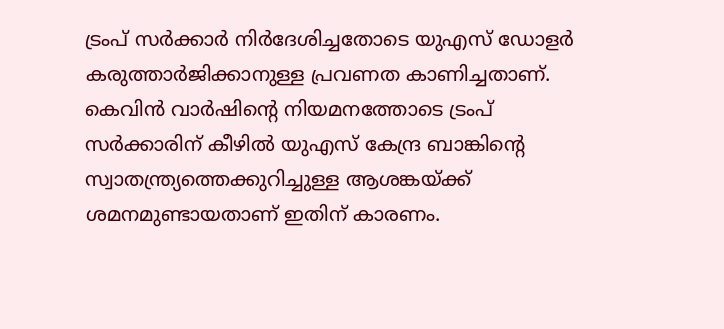ട്രംപ് സർക്കാർ നിർദേശിച്ചതോടെ യുഎസ് ഡോളർ കരുത്താർജിക്കാനുള്ള പ്രവണത കാണിച്ചതാണ്. കെവിൻ വാർഷിന്റെ നിയമനത്തോടെ ട്രംപ് സർക്കാരിന് കീഴിൽ യുഎസ് കേന്ദ്ര ബാങ്കിന്റെ സ്വാതന്ത്ര്യത്തെക്കുറിച്ചുള്ള ആശങ്കയ്ക്ക് ശമനമുണ്ടായതാണ് ഇതിന് കാരണം.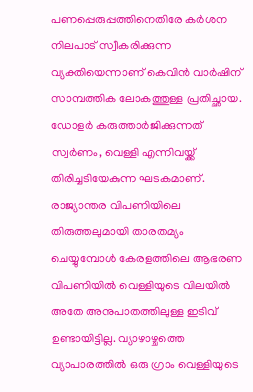പണപ്പെരുപ്പത്തിനെതിരേ കർശന നിലപാട് സ്വീകരിക്കുന്ന വ്യക്തിയെന്നാണ് കെവിൻ വാർഷിന് സാമ്പത്തിക ലോകത്തുള്ള പ്രതിച്ഛായ. ഡോളർ കരുത്താർജിക്കുന്നത് സ്വർണം, വെള്ളി എന്നിവയ്ക്ക് തിരിച്ചടിയേകുന്ന ഘടകമാണ്.
രാജ്യാന്തര വിപണിയിലെ തിരുത്തലുമായി താരതമ്യം ചെയ്യുമ്പോൾ കേരളത്തിലെ ആഭരണ വിപണിയിൽ വെള്ളിയുടെ വിലയിൽ അതേ അനുപാതത്തിലുള്ള ഇടിവ് ഉണ്ടായിട്ടില്ല. വ്യാഴാഴ്ചത്തെ വ്യാപാരത്തിൽ ഒരു ഗ്രാം വെള്ളിയുടെ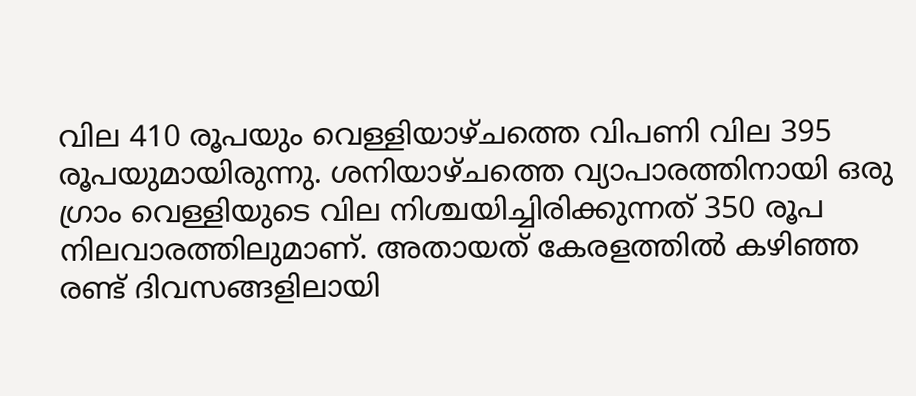വില 410 രൂപയും വെള്ളിയാഴ്ചത്തെ വിപണി വില 395 രൂപയുമായിരുന്നു. ശനിയാഴ്ചത്തെ വ്യാപാരത്തിനായി ഒരു ഗ്രാം വെള്ളിയുടെ വില നിശ്ചയിച്ചിരിക്കുന്നത് 350 രൂപ നിലവാരത്തിലുമാണ്. അതായത് കേരളത്തിൽ കഴിഞ്ഞ രണ്ട് ദിവസങ്ങളിലായി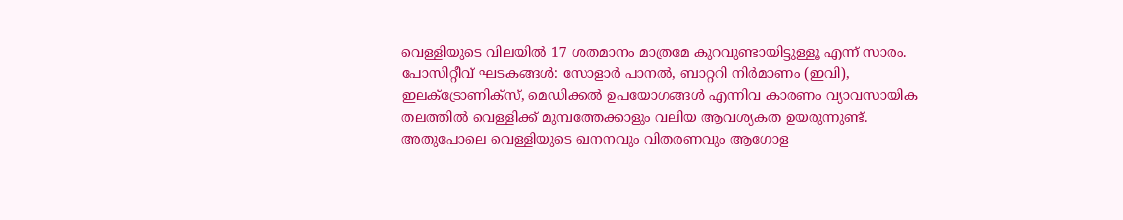വെള്ളിയുടെ വിലയിൽ 17 ശതമാനം മാത്രമേ കുറവുണ്ടായിട്ടുള്ളൂ എന്ന് സാരം.
പോസിറ്റീവ് ഘടകങ്ങൾ: സോളാർ പാനൽ, ബാറ്ററി നിർമാണം (ഇവി), ഇലക്ട്രോണിക്സ്, മെഡിക്കൽ ഉപയോഗങ്ങൾ എന്നിവ കാരണം വ്യാവസായിക തലത്തിൽ വെള്ളിക്ക് മുമ്പത്തേക്കാളും വലിയ ആവശ്യകത ഉയരുന്നുണ്ട്. അതുപോലെ വെള്ളിയുടെ ഖനനവും വിതരണവും ആഗോള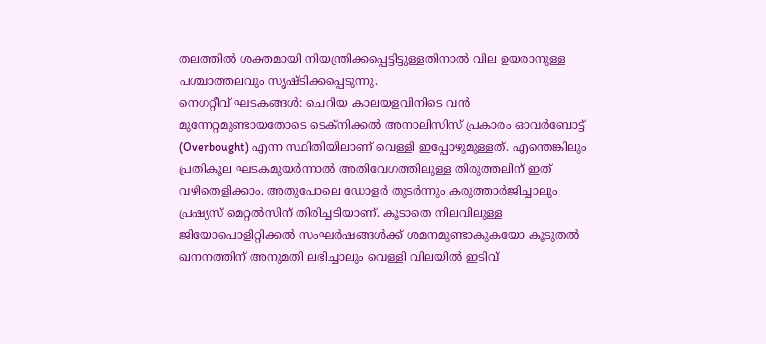തലത്തിൽ ശക്തമായി നിയന്ത്രിക്കപ്പെട്ടിട്ടുള്ളതിനാൽ വില ഉയരാനുള്ള പശ്ചാത്തലവും സൃഷ്ടിക്കപ്പെടുന്നു.
നെഗറ്റീവ് ഘടകങ്ങൾ: ചെറിയ കാലയളവിനിടെ വൻ മുന്നേറ്റമുണ്ടായതോടെ ടെക്നിക്കൽ അനാലിസിസ് പ്രകാരം ഓവർബോട്ട് (Overbought) എന്ന സ്ഥിതിയിലാണ് വെള്ളി ഇപ്പോഴുമുള്ളത്. എന്തെങ്കിലും പ്രതികൂല ഘടകമുയർന്നാൽ അതിവേഗത്തിലുള്ള തിരുത്തലിന് ഇത് വഴിതെളിക്കാം. അതുപോലെ ഡോളർ തുടർന്നും കരുത്താർജിച്ചാലും പ്രഷ്യസ് മെറ്റൽസിന് തിരിച്ചടിയാണ്. കൂടാതെ നിലവിലുള്ള ജിയോപൊളിറ്റിക്കൽ സംഘർഷങ്ങൾക്ക് ശമനമുണ്ടാകുകയോ കൂടുതൽ ഖനനത്തിന് അനുമതി ലഭിച്ചാലും വെള്ളി വിലയിൽ ഇടിവ്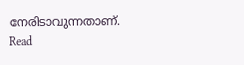നേരിടാവുന്നതാണ്.
Read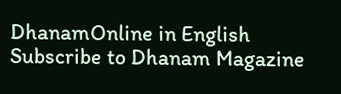DhanamOnline in English
Subscribe to Dhanam Magazine